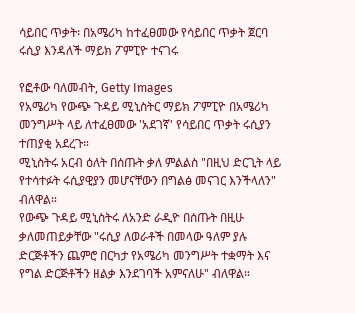ሳይበር ጥቃት፡ በአሜሪካ ከተፈፀመው የሳይበር ጥቃት ጀርባ ሩሲያ እንዳለች ማይክ ፖምፒዮ ተናገሩ

የፎቶው ባለመብት, Getty Images
የአሜሪካ የውጭ ጉዳይ ሚኒስትር ማይክ ፖምፒዮ በአሜሪካ መንግሥት ላይ ለተፈፀመው 'አደገኛ' የሳይበር ጥቃት ሩሲያን ተጠያቂ አደረጉ።
ሚኒስትሩ አርብ ዕለት በሰጡት ቃለ ምልልስ "በዚህ ድርጊት ላይ የተሳተፉት ሩሲያዊያን መሆናቸውን በግልፅ መናገር እንችላለን" ብለዋል።
የውጭ ጉዳይ ሚኒስትሩ ለአንድ ራዲዮ በሰጡት በዚሁ ቃለመጠይቃቸው "ሩሲያ ለወራቶች በመላው ዓለም ያሉ ድርጅቶችን ጨምሮ በርካታ የአሜሪካ መንግሥት ተቋማት እና የግል ድርጅቶችን ዘልቃ እንደገባች አምናለሁ" ብለዋል።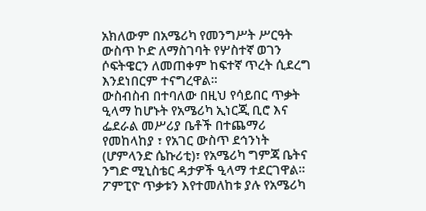አክለውም በአሜሪካ የመንግሥት ሥርዓት ውስጥ ኮድ ለማስገባት የሦስተኛ ወገን ሶፍትዌርን ለመጠቀም ከፍተኛ ጥረት ሲደረግ እንደነበርም ተናግረዋል።
ውስብስብ በተባለው በዚህ የሳይበር ጥቃት ዒላማ ከሆኑት የአሜሪካ ኢነርጂ ቢሮ እና ፌደራል መሥሪያ ቤቶች በተጨማሪ የመከላከያ ፣ የአገር ውስጥ ደኅንነት (ሆምላንድ ሴኩሪቲ)፣ የአሜሪካ ግምጃ ቤትና ንግድ ሚኒስቴር ዳታዎች ዒላማ ተደርገዋል።
ፖምፒዮ ጥቃቱን እየተመለከቱ ያሉ የአሜሪካ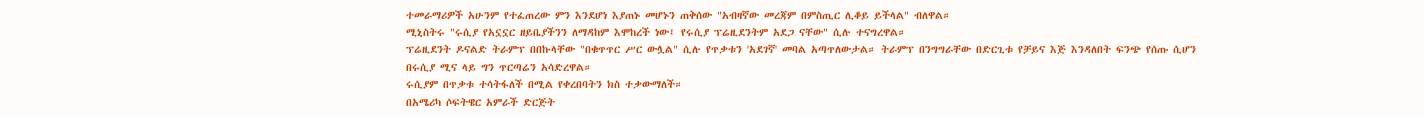ተመራማሪዎች አሁንም የተፈጠረው ምን እንደሆነ እያጠኑ መሆኑን ጠቅሰው "አብዛኛው መረጃም በምስጢር ሊቆይ ይችላል" ብለዋል።
ሚኒስትሩ "ሩሲያ የአኗኗር ዘይቤያችንን ለማዳከም እሞከረች ነው፤ የሩሲያ ፕሬዚደንትም አደጋ ናቸው" ሲሉ ተናግረዋል።
ፕሬዚደንት ዶናልድ ትራምፕ በበኩላቸው "በቁጥጥር ሥር ውሏል" ሲሉ የጥቃቱን 'አደገኛ' መባል አጣጥለውታል። ትራምፕ በንግግራቸው በድርጊቱ የቻይና እጅ እንዳለበት ፍንጭ የሰጡ ሲሆን በሩሲያ ሚና ላይ ግን ጥርጣሬን አሳድረዋል።
ሩሲያም በጥቃቱ ተሳትፋለች በሚል የቀረበባትን ክስ ተቃውማለች።
በአሜሪካ ሶፍትዌር አምራች ድርጅት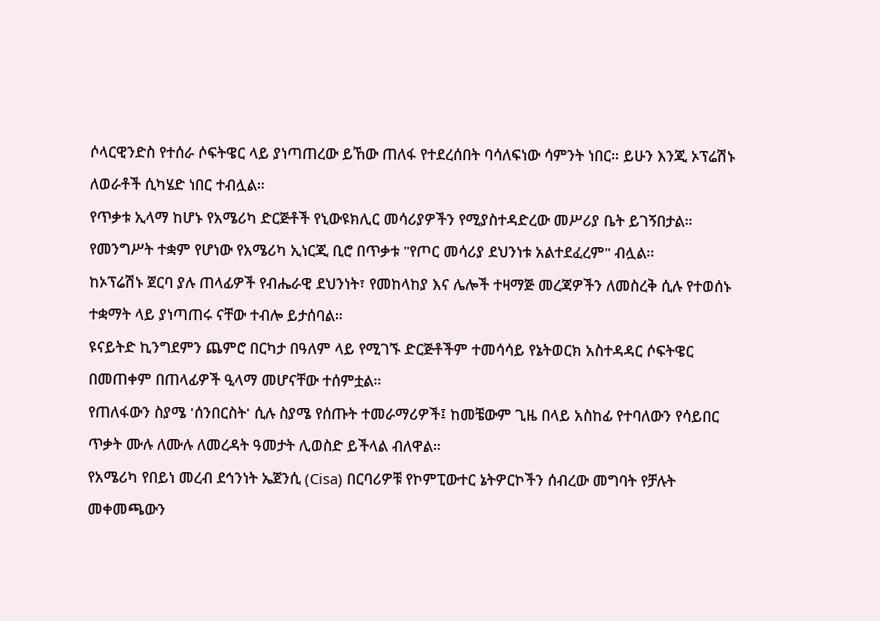ሶላርዊንድስ የተሰራ ሶፍትዌር ላይ ያነጣጠረው ይኸው ጠለፋ የተደረሰበት ባሳለፍነው ሳምንት ነበር። ይሁን እንጂ ኦፕሬሽኑ ለወራቶች ሲካሄድ ነበር ተብሏል።
የጥቃቱ ኢላማ ከሆኑ የአሜሪካ ድርጅቶች የኒውዩክሊር መሳሪያዎችን የሚያስተዳድረው መሥሪያ ቤት ይገኝበታል። የመንግሥት ተቋም የሆነው የአሜሪካ ኢነርጂ ቢሮ በጥቃቱ "የጦር መሳሪያ ደህንነቱ አልተደፈረም" ብሏል።
ከኦፕሬሽኑ ጀርባ ያሉ ጠላፊዎች የብሔራዊ ደህንነት፣ የመከላከያ እና ሌሎች ተዛማጅ መረጃዎችን ለመስረቅ ሲሉ የተወሰኑ ተቋማት ላይ ያነጣጠሩ ናቸው ተብሎ ይታሰባል።
ዩናይትድ ኪንግደምን ጨምሮ በርካታ በዓለም ላይ የሚገኙ ድርጅቶችም ተመሳሳይ የኔትወርክ አስተዳዳር ሶፍትዌር በመጠቀም በጠላፊዎች ዒላማ መሆናቸው ተሰምቷል።
የጠለፋውን ስያሜ 'ሰንበርስት' ሲሉ ስያሜ የሰጡት ተመራማሪዎች፤ ከመቼውም ጊዜ በላይ አስከፊ የተባለውን የሳይበር ጥቃት ሙሉ ለሙሉ ለመረዳት ዓመታት ሊወስድ ይችላል ብለዋል።
የአሜሪካ የበይነ መረብ ደኅንነት ኤጀንሲ (Cisa) በርባሪዎቹ የኮምፒውተር ኔትዎርኮችን ሰብረው መግባት የቻሉት መቀመጫውን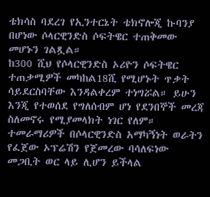ቴክሳስ ባደረገ የኢንተርኔት ቴክኖሎጂ ኩባንያ በሆነው ሶላርዊንድስ ሶፍትዌር ተጠቅመው መሆኑን ገልጿል።
ከ300 ሺህ የሶላርዊንድስ ኦሪዮን ሶፍትዌር ተጠቃሚዎች መካከል18ሺ የሚሆኑት ጥቃት ሳይደርስባቸው እንዳልቀረም ተነግሯል። ይሁን እንጂ የተወሰደ የግለሰብም ሆነ የደንበኞች መረጃ ስለመኖሩ የሚያመላክት ነገር የለም።
ተመራማሪዎች በሶላርዊንድስ አማካኝነት ወራትን የፈጀው ኦፕሬሽን የጀመረው ባሳለፍነው መጋቢት ወር ላይ ሊሆን ይችላል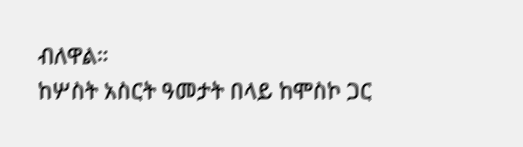ብለዋል።
ከሦስት አስርት ዓመታት በላይ ከሞስኮ ጋር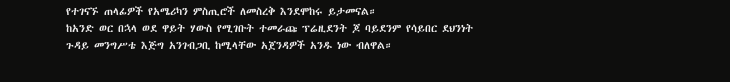የተገናኙ ጠላፊዎች የአሜሪካን ምስጢሮች ለመስረቅ እንደሞከሩ ይታመናል።
ከአንድ ወር በኋላ ወደ ዋይት ሃውስ የሚገቡት ተመራጩ ፕሬዚደንት ጆ ባይደንም የሳይበር ደህንነት ጉዳይ መንግሥቴ እጅግ አንገብጋቢ ከሚላቸው አጀንዳዎች አንዱ ነው ብለዋል።